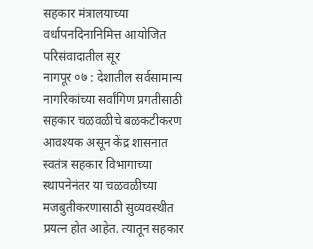सहकार मंत्रालयाच्या वर्धापनदिनानिमित्त आयोजित परिसंवादातील सूर
नागपूर ०७ : देशातील सर्वसामान्य नागरिकांच्या सर्वांगिण प्रगतीसाठी सहकार चळवळीचे बळकटीकरण आवश्यक असून केंद्र शासनात स्वतंत्र सहकार विभागाच्या स्थापनेनंतर या चळवळीच्या मजबुतीकरणासाठी सुव्यवस्थीत प्रयत्न होत आहेत. त्यातून सहकार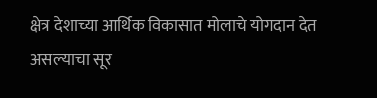क्षेत्र देशाच्या आर्थिक विकासात मोलाचे योगदान देत असल्याचा सूर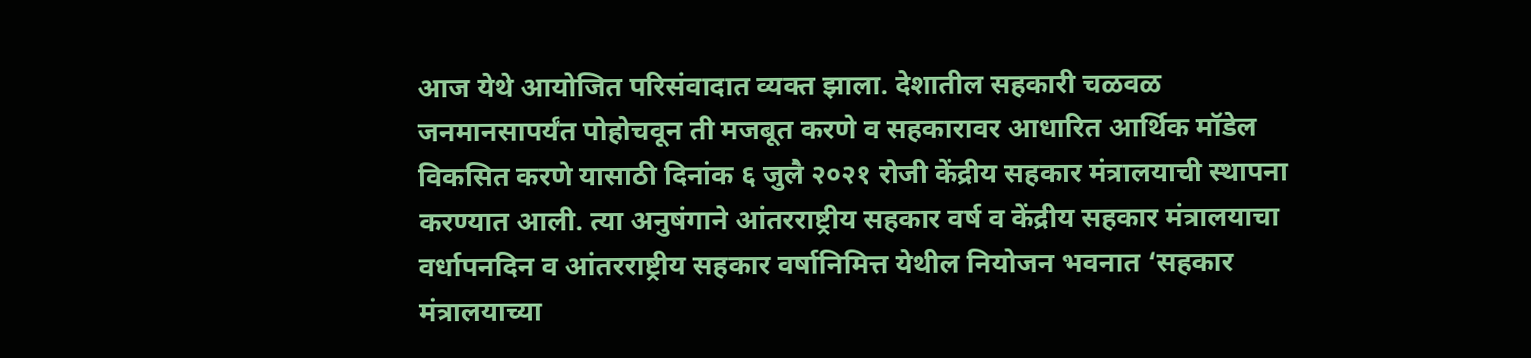आज येथे आयोजित परिसंवादात व्यक्त झाला. देशातील सहकारी चळवळ जनमानसापर्यंत पोहोचवून ती मजबूत करणे व सहकारावर आधारित आर्थिक मॉडेल विकसित करणे यासाठी दिनांक ६ जुलै २०२१ रोजी केंद्रीय सहकार मंत्रालयाची स्थापना करण्यात आली. त्या अनुषंगाने आंतरराष्ट्रीय सहकार वर्ष व केंद्रीय सहकार मंत्रालयाचा वर्धापनदिन व आंतरराष्ट्रीय सहकार वर्षानिमित्त येथील नियोजन भवनात ‘सहकार मंत्रालयाच्या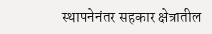स्थापनेनंतर सहकार क्षेत्रातील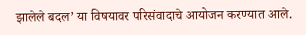झालेले बदल’ या विषयावर परिसंवादाचे आयोजन करण्यात आले.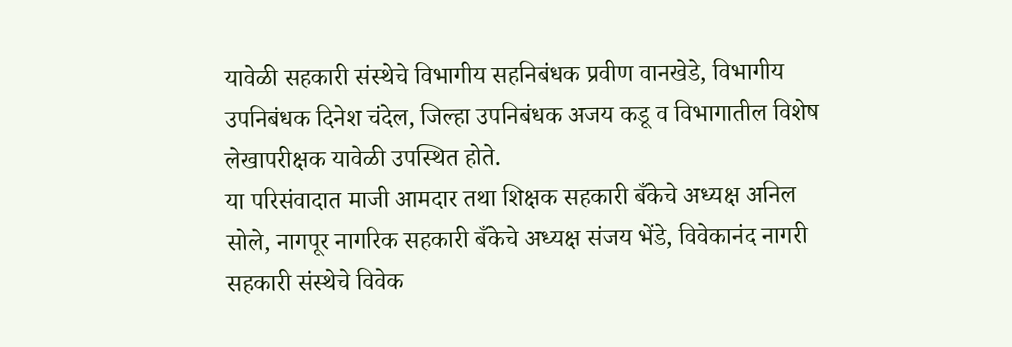यावेळी सहकारी संस्थेचे विभागीय सहनिबंधक प्रवीण वानखेडे, विभागीय उपनिबंधक दिनेश चंदेल, जिल्हा उपनिबंधक अजय कडू व विभागातील विशेष लेखापरीक्षक यावेळी उपस्थित होते.
या परिसंवादात माजी आमदार तथा शिक्षक सहकारी बँकेचे अध्यक्ष अनिल सोले, नागपूर नागरिक सहकारी बँकेचे अध्यक्ष संजय भेंडे, विवेकानंद नागरी सहकारी संस्थेचे विवेक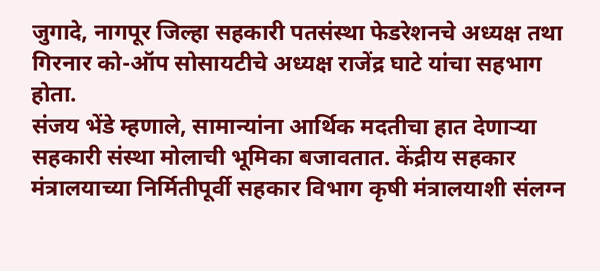जुगादे, नागपूर जिल्हा सहकारी पतसंस्था फेडरेशनचे अध्यक्ष तथा गिरनार को-ऑप सोसायटीचे अध्यक्ष राजेंद्र घाटे यांचा सहभाग होता.
संजय भेंडे म्हणाले, सामान्यांना आर्थिक मदतीचा हात देणाऱ्या सहकारी संस्था मोलाची भूमिका बजावतात. केंद्रीय सहकार मंत्रालयाच्या निर्मितीपूर्वी सहकार विभाग कृषी मंत्रालयाशी संलग्न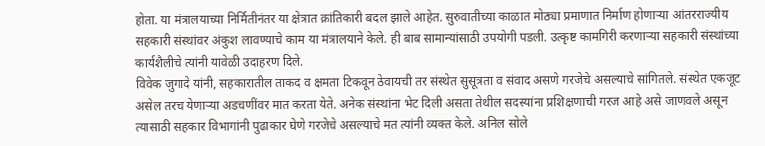होता. या मंत्रालयाच्या निर्मितीनंतर या क्षेत्रात क्रांतिकारी बदल झाले आहेत. सुरुवातीच्या काळात मोठ्या प्रमाणात निर्माण होणाऱ्या आंतरराज्यीय सहकारी संस्थांवर अंकुश लावण्याचे काम या मंत्रालयाने केले. ही बाब सामान्यांसाठी उपयोगी पडली. उत्कृष्ट कामगिरी करणाऱ्या सहकारी संस्थांच्या कार्यशैलीचे त्यांनी यावेळी उदाहरण दिले.
विवेक जुगादे यांनी, सहकारातील ताकद व क्षमता टिकवून ठेवायची तर संस्थेत सुसूत्रता व संवाद असणे गरजेचे असल्याचे सांगितले. संस्थेत एकजूट असेल तरच येणाऱ्या अडचणींवर मात करता येते. अनेक संस्थांना भेट दिली असता तेथील सदस्यांना प्रशिक्षणाची गरज आहे असे जाणवले असून त्यासाठी सहकार विभागांनी पुढाकार घेणे गरजेचे असल्याचे मत त्यांनी व्यक्त केले. अनिल सोले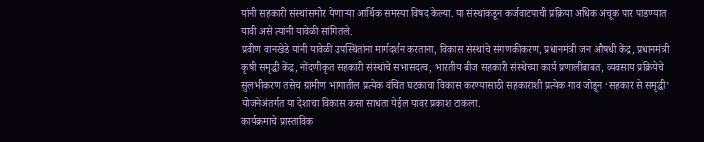यांनी सहकारी संस्थांसमोर येणाऱ्या आर्थिक समस्या विषद केल्या. या संस्थांकडून कर्जवाटपाची प्रक्रिया अधिक अचूक पार पाडण्यात यावी असे त्यांनी यावेळी सांगितले.
प्रवीण वानखेडे यांनी यावेळी उपस्थितांना मार्गदर्शन करताना, विकास संस्थांचे संगणकीकरण, प्रधानमंत्री जन औषधी केंद्र, प्रधानमंत्री कृषी समृद्धी केंद्र, नोंदणीकृत सहकारी संस्थांचे सभासदत्व, भारतीय बीज सहकारी संस्थेच्या कार्य प्रणालीबाबत, व्यवसाय प्रक्रियेचे सुलभीकरण तसेच ग्रामीण भागातील प्रत्येक वंचित घटकाचा विकास करण्यासाठी सहकाराशी प्रत्येक गाव जोडून ‘सहकार से समृद्धी’ योजनेअंतर्गत या देशाचा विकास कसा साधता येईल यावर प्रकाश टाकला.
कार्यक्रमाचे प्रास्ताविक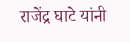राजेंद्र घाटे यांनी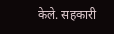केले. सहकारी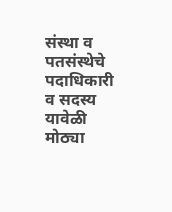संस्था व पतसंस्थेचे पदाधिकारी व सदस्य यावेळी मोठ्या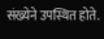संख्येने उपस्थित होते.